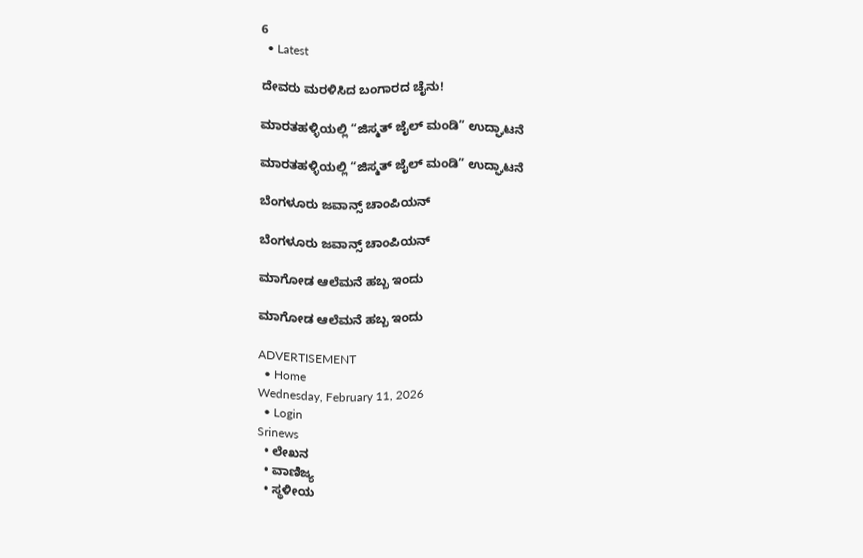6
  • Latest

ದೇವರು ಮರಳಿಸಿದ ಬಂಗಾರದ ಚೈನು!

ಮಾರತಹಳ್ಳಿಯಲ್ಲಿ “ಜಿಸ್ಮತ್ ಜೈಲ್ ಮಂಡಿ” ಉದ್ಘಾಟನೆ

ಮಾರತಹಳ್ಳಿಯಲ್ಲಿ “ಜಿಸ್ಮತ್ ಜೈಲ್ ಮಂಡಿ” ಉದ್ಘಾಟನೆ

ಬೆಂಗಳೂರು ಜವಾನ್ಸ್ ಚಾಂಪಿಯನ್

ಬೆಂಗಳೂರು ಜವಾನ್ಸ್ ಚಾಂಪಿಯನ್

ಮಾಗೋಡ ಆಲೆಮನೆ ಹಬ್ಬ ಇಂದು

ಮಾಗೋಡ ಆಲೆಮನೆ ಹಬ್ಬ ಇಂದು

ADVERTISEMENT
  • Home
Wednesday, February 11, 2026
  • Login
Srinews
  • ಲೇಖನ
  • ವಾಣಿಜ್ಯ
  • ಸ್ಥಳೀಯ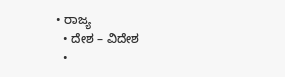• ರಾಜ್ಯ
  • ದೇಶ – ವಿದೇಶ
  •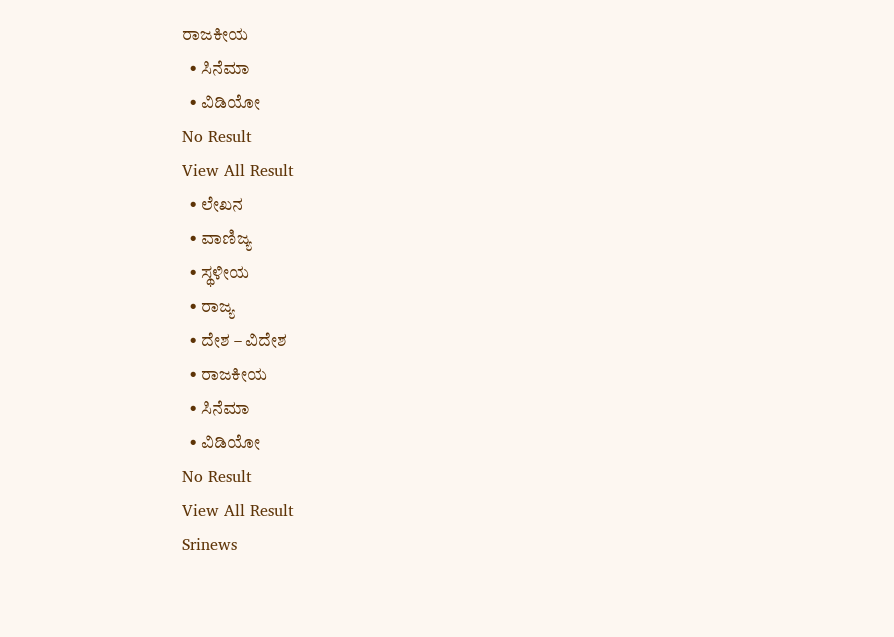ರಾಜಕೀಯ
  • ಸಿನೆಮಾ
  • ವಿಡಿಯೋ
No Result
View All Result
  • ಲೇಖನ
  • ವಾಣಿಜ್ಯ
  • ಸ್ಥಳೀಯ
  • ರಾಜ್ಯ
  • ದೇಶ – ವಿದೇಶ
  • ರಾಜಕೀಯ
  • ಸಿನೆಮಾ
  • ವಿಡಿಯೋ
No Result
View All Result
Srinews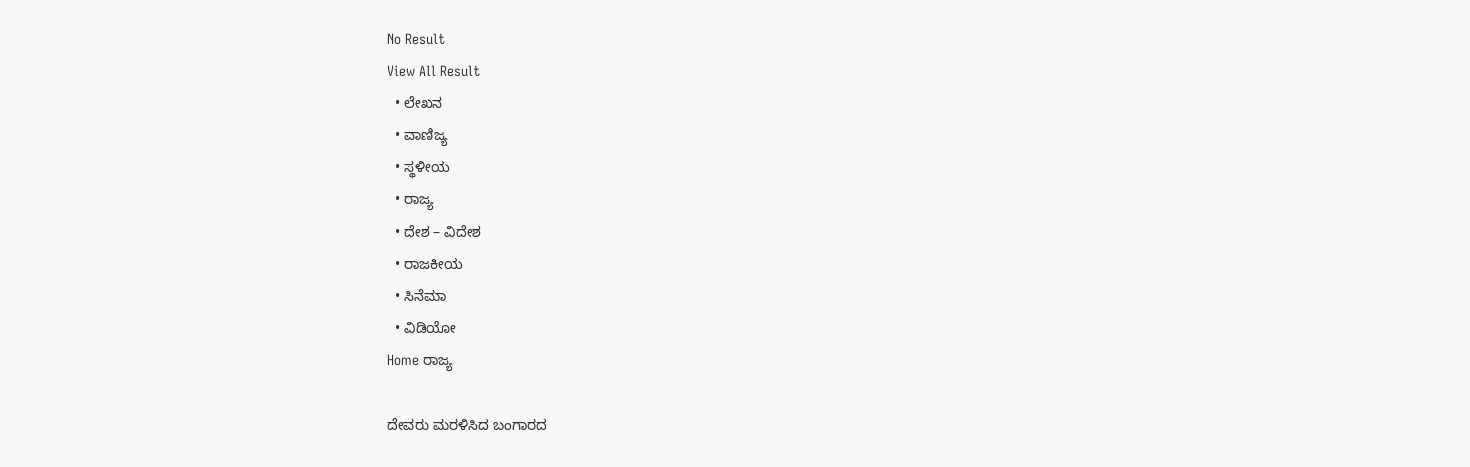No Result
View All Result
  • ಲೇಖನ
  • ವಾಣಿಜ್ಯ
  • ಸ್ಥಳೀಯ
  • ರಾಜ್ಯ
  • ದೇಶ – ವಿದೇಶ
  • ರಾಜಕೀಯ
  • ಸಿನೆಮಾ
  • ವಿಡಿಯೋ
Home ರಾಜ್ಯ

ದೇವರು ಮರಳಿಸಿದ ಬಂಗಾರದ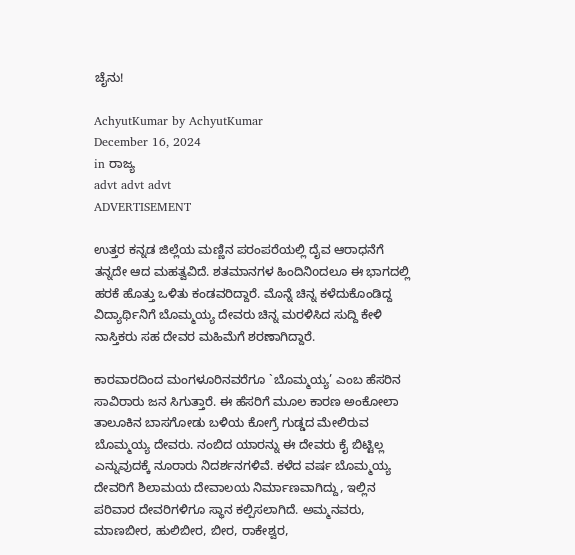ಚೈನು!

AchyutKumar by AchyutKumar
December 16, 2024
in ರಾಜ್ಯ
advt advt advt
ADVERTISEMENT

ಉತ್ತರ ಕನ್ನಡ ಜಿಲ್ಲೆಯ ಮಣ್ಣಿನ ಪರಂಪರೆಯಲ್ಲಿ ದೈವ ಆರಾಧನೆಗೆ ತನ್ನದೇ ಆದ ಮಹತ್ವವಿದೆ. ಶತಮಾನಗಳ ಹಿಂದಿನಿoದಲೂ ಈ ಭಾಗದಲ್ಲಿ ಹರಕೆ ಹೊತ್ತು ಒಳಿತು ಕಂಡವರಿದ್ದಾರೆ. ಮೊನ್ನೆ ಚಿನ್ನ ಕಳೆದುಕೊಂಡಿದ್ದ ವಿದ್ಯಾರ್ಥಿನಿಗೆ ಬೊಮ್ಮಯ್ಯ ದೇವರು ಚಿನ್ನ ಮರಳಿಸಿದ ಸುದ್ದಿ ಕೇಳಿ ನಾಸ್ತಿಕರು ಸಹ ದೇವರ ಮಹಿಮೆಗೆ ಶರಣಾಗಿದ್ದಾರೆ.

ಕಾರವಾರದಿಂದ ಮಂಗಳೂರಿನವರೆಗೂ `ಬೊಮ್ಮಯ್ಯ’ ಎಂಬ ಹೆಸರಿನ ಸಾವಿರಾರು ಜನ ಸಿಗುತ್ತಾರೆ. ಈ ಹೆಸರಿಗೆ ಮೂಲ ಕಾರಣ ಅಂಕೋಲಾ ತಾಲೂಕಿನ ಬಾಸಗೋಡು ಬಳಿಯ ಕೋಗ್ರೆ ಗುಡ್ಡದ ಮೇಲಿರುವ ಬೊಮ್ಮಯ್ಯ ದೇವರು. ನಂಬಿದ ಯಾರನ್ನು ಈ ದೇವರು ಕೈ ಬಿಟ್ಟಿಲ್ಲ ಎನ್ನುವುದಕ್ಕೆ ನೂರಾರು ನಿದರ್ಶನಗಳಿವೆ. ಕಳೆದ ವರ್ಷ ಬೊಮ್ಮಯ್ಯ ದೇವರಿಗೆ ಶಿಲಾಮಯ ದೇವಾಲಯ ನಿರ್ಮಾಣವಾಗಿದ್ದು, ಇಲ್ಲಿನ ಪರಿವಾರ ದೇವರಿಗಳಿಗೂ ಸ್ಥಾನ ಕಲ್ಪಿಸಲಾಗಿದೆ. ಅಮ್ಮನವರು, ಮಾಣಬೀರ, ಹುಲಿಬೀರ, ಬೀರ, ರಾಕೇಶ್ವರ,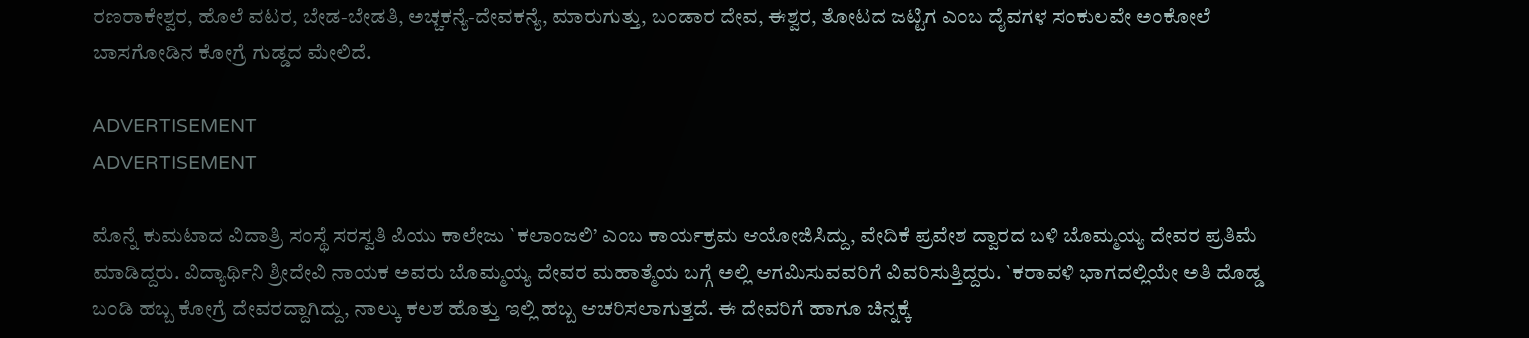ರಣರಾಕೇಶ್ವರ, ಹೊಲೆ ವಟರ, ಬೇಡ-ಬೇಡತಿ, ಅಚ್ಚಕನ್ಯೆ-ದೇವಕನ್ಯೆ, ಮಾರುಗುತ್ತು, ಬಂಡಾರ ದೇವ, ಈಶ್ವರ, ತೋಟದ ಜಟ್ಟಿಗ ಎಂಬ ದೈವಗಳ ಸಂಕುಲವೇ ಅಂಕೋಲೆ ಬಾಸಗೋಡಿನ ಕೋಗ್ರೆ ಗುಡ್ಡದ ಮೇಲಿದೆ.

ADVERTISEMENT
ADVERTISEMENT

ಮೊನ್ನೆ ಕುಮಟಾದ ವಿದಾತ್ರಿ ಸಂಸ್ಥೆ ಸರಸ್ವತಿ ಪಿಯು ಕಾಲೇಜು `ಕಲಾಂಜಲಿ’ ಎಂಬ ಕಾರ್ಯಕ್ರಮ ಆಯೋಜಿಸಿದ್ದು, ವೇದಿಕೆ ಪ್ರವೇಶ ದ್ವಾರದ ಬಳಿ ಬೊಮ್ಮಯ್ಯ ದೇವರ ಪ್ರತಿಮೆ ಮಾಡಿದ್ದರು. ವಿದ್ಯಾರ್ಥಿನಿ ಶ್ರೀದೇವಿ ನಾಯಕ ಅವರು ಬೊಮ್ಮಯ್ಯ ದೇವರ ಮಹಾತ್ಮೆಯ ಬಗ್ಗೆ ಅಲ್ಲಿ ಆಗಮಿಸುವವರಿಗೆ ವಿವರಿಸುತ್ತಿದ್ದರು. `ಕರಾವಳಿ ಭಾಗದಲ್ಲಿಯೇ ಅತಿ ದೊಡ್ಡ ಬಂಡಿ ಹಬ್ಬ ಕೋಗ್ರೆ ದೇವರದ್ದಾಗಿದ್ದು, ನಾಲ್ಕು ಕಲಶ ಹೊತ್ತು ಇಲ್ಲಿ ಹಬ್ಬ ಆಚರಿಸಲಾಗುತ್ತದೆ. ಈ ದೇವರಿಗೆ ಹಾಗೂ ಚಿನ್ನಕ್ಕೆ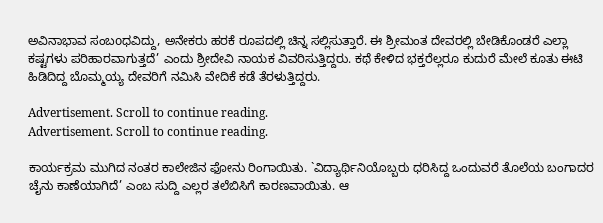ಅವಿನಾಭಾವ ಸಂಬoಧವಿದ್ದು, ಅನೇಕರು ಹರಕೆ ರೂಪದಲ್ಲಿ ಚಿನ್ನ ಸಲ್ಲಿಸುತ್ತಾರೆ. ಈ ಶ್ರೀಮಂತ ದೇವರಲ್ಲಿ ಬೇಡಿಕೊಂಡರೆ ಎಲ್ಲಾ ಕಷ್ಟಗಳು ಪರಿಹಾರವಾಗುತ್ತದೆ’ ಎಂದು ಶ್ರೀದೇವಿ ನಾಯಕ ವಿವರಿಸುತ್ತಿದ್ದರು. ಕಥೆ ಕೇಳಿದ ಭಕ್ತರೆಲ್ಲರೂ ಕುದುರೆ ಮೇಲೆ ಕೂತು ಈಟಿ ಹಿಡಿದಿದ್ದ ಬೊಮ್ಮಯ್ಯ ದೇವರಿಗೆ ನಮಿಸಿ ವೇದಿಕೆ ಕಡೆ ತೆರಳುತ್ತಿದ್ದರು.

Advertisement. Scroll to continue reading.
Advertisement. Scroll to continue reading.

ಕಾರ್ಯಕ್ರಮ ಮುಗಿದ ನಂತರ ಕಾಲೇಜಿನ ಫೋನು ರಿಂಗಾಯಿತು. `ವಿದ್ಯಾರ್ಥಿನಿಯೊಬ್ಬರು ಧರಿಸಿದ್ದ ಒಂದುವರೆ ತೊಲೆಯ ಬಂಗಾದರ ಚೈನು ಕಾಣೆಯಾಗಿದೆ’ ಎಂಬ ಸುದ್ದಿ ಎಲ್ಲರ ತಲೆಬಿಸಿಗೆ ಕಾರಣವಾಯಿತು. ಆ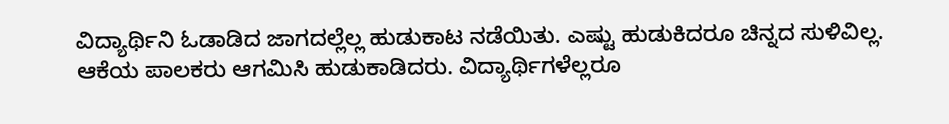ವಿದ್ಯಾರ್ಥಿನಿ ಓಡಾಡಿದ ಜಾಗದಲ್ಲೆಲ್ಲ ಹುಡುಕಾಟ ನಡೆಯಿತು. ಎಷ್ಟು ಹುಡುಕಿದರೂ ಚಿನ್ನದ ಸುಳಿವಿಲ್ಲ. ಆಕೆಯ ಪಾಲಕರು ಆಗಮಿಸಿ ಹುಡುಕಾಡಿದರು. ವಿದ್ಯಾರ್ಥಿಗಳೆಲ್ಲರೂ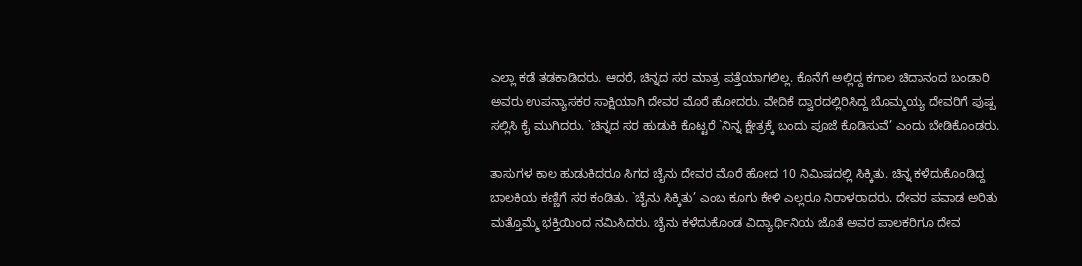ಎಲ್ಲಾ ಕಡೆ ತಡಕಾಡಿದರು. ಆದರೆ, ಚಿನ್ನದ ಸರ ಮಾತ್ರ ಪತ್ತೆಯಾಗಲಿಲ್ಲ. ಕೊನೆಗೆ ಅಲ್ಲಿದ್ದ ಕಗಾಲ ಚಿದಾನಂದ ಬಂಡಾರಿ ಅವರು ಉಪನ್ಯಾಸಕರ ಸಾಕ್ಷಿಯಾಗಿ ದೇವರ ಮೊರೆ ಹೋದರು. ವೇದಿಕೆ ದ್ವಾರದಲ್ಲಿರಿಸಿದ್ದ ಬೊಮ್ಮಯ್ಯ ದೇವರಿಗೆ ಪುಷ್ಪ ಸಲ್ಲಿಸಿ ಕೈ ಮುಗಿದರು. `ಚಿನ್ನದ ಸರ ಹುಡುಕಿ ಕೊಟ್ಟರೆ `ನಿನ್ನ ಕ್ಷೇತ್ರಕ್ಕೆ ಬಂದು ಪೂಜೆ ಕೊಡಿಸುವೆ’ ಎಂದು ಬೇಡಿಕೊಂಡರು.

ತಾಸುಗಳ ಕಾಲ ಹುಡುಕಿದರೂ ಸಿಗದ ಚೈನು ದೇವರ ಮೊರೆ ಹೋದ 10 ನಿಮಿಷದಲ್ಲಿ ಸಿಕ್ಕಿತು. ಚಿನ್ನ ಕಳೆದುಕೊಂಡಿದ್ದ ಬಾಲಕಿಯ ಕಣ್ಣಿಗೆ ಸರ ಕಂಡಿತು. `ಚೈನು ಸಿಕ್ಕಿತು’ ಎಂಬ ಕೂಗು ಕೇಳಿ ಎಲ್ಲರೂ ನಿರಾಳರಾದರು. ದೇವರ ಪವಾಡ ಅರಿತು ಮತ್ತೊಮ್ಮೆ ಭಕ್ತಿಯಿಂದ ನಮಿಸಿದರು. ಚೈನು ಕಳೆದುಕೊಂಡ ವಿದ್ಯಾರ್ಥಿನಿಯ ಜೊತೆ ಅವರ ಪಾಲಕರಿಗೂ ದೇವ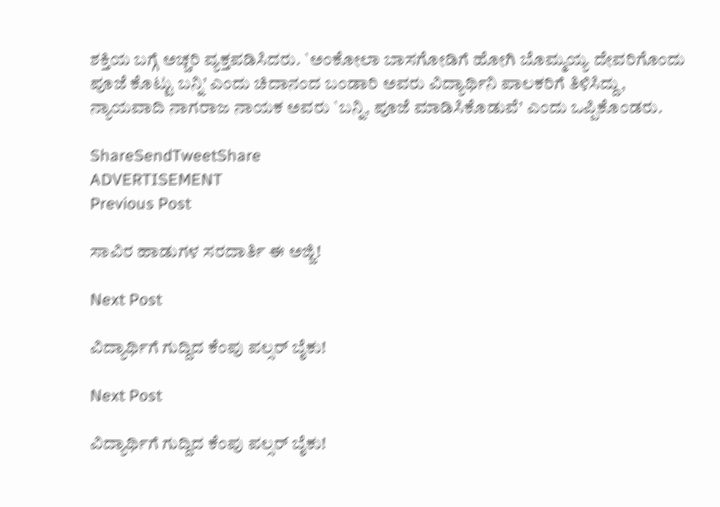ಶಕ್ತಿಯ ಬಗ್ಗೆ ಅಚ್ಚರಿ ವ್ಯಕ್ತಪಡಿಸಿದರು. `ಅಂಕೋಲಾ ಬಾಸಗೋಡಿಗೆ ಹೋಗಿ ಬೊಮ್ಮಯ್ಯ ದೇವರಿಗೊಂದು ಪೂಜೆ ಕೊಟ್ಟು ಬನ್ನಿ’ ಎಂದು ಚಿದಾನಂದ ಬಂಡಾರಿ ಅವರು ವಿದ್ಯಾರ್ಥಿನಿ ಪಾಲಕರಿಗೆ ತಿಳಿಸಿದ್ದು, ನ್ಯಾಯವಾದಿ ನಾಗರಾಜ ನಾಯಕ ಅವರು `ಬನ್ನಿ, ಪೂಜೆ ಮಾಡಿಸಿಕೊಡುವೆ’ ಎಂದು ಒಪ್ಪಿಕೊಂಡರು.

ShareSendTweetShare
ADVERTISEMENT
Previous Post

ಸಾವಿರ ಹಾಡುಗಳ ಸರದಾರ್ತಿ ಈ ಅಜ್ಜಿ!

Next Post

ವಿದ್ಯಾರ್ಥಿಗೆ ಗುದ್ದಿದ ಕೆಂಪು ಪಲ್ಸರ್ ಬೈಕು!

Next Post

ವಿದ್ಯಾರ್ಥಿಗೆ ಗುದ್ದಿದ ಕೆಂಪು ಪಲ್ಸರ್ ಬೈಕು!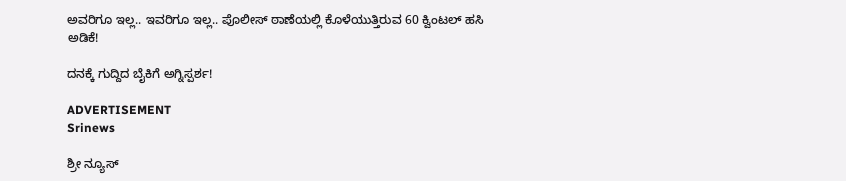ಅವರಿಗೂ ಇಲ್ಲ.. ಇವರಿಗೂ ಇಲ್ಲ.. ಪೊಲೀಸ್ ಠಾಣೆಯಲ್ಲಿ ಕೊಳೆಯುತ್ತಿರುವ 60 ಕ್ವಿಂಟಲ್ ಹಸಿ ಅಡಿಕೆ!

ದನಕ್ಕೆ ಗುದ್ದಿದ ಬೈಕಿಗೆ ಅಗ್ನಿಸ್ಪರ್ಶ!

ADVERTISEMENT
Srinews

ಶ್ರೀ ನ್ಯೂಸ್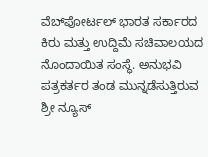ವೆಬ್‌ಪೋರ್ಟಲ್ ಭಾರತ ಸರ್ಕಾರದ ಕಿರು ಮತ್ತು ಉದ್ದಿಮೆ ಸಚಿವಾಲಯದ ನೊಂದಾಯಿತ ಸಂಸ್ಥೆ. ಅನುಭವಿ ಪತ್ರಕರ್ತರ ತಂಡ ಮುನ್ನಡೆಸುತ್ತಿರುವ ಶ್ರೀ ನ್ಯೂಸ್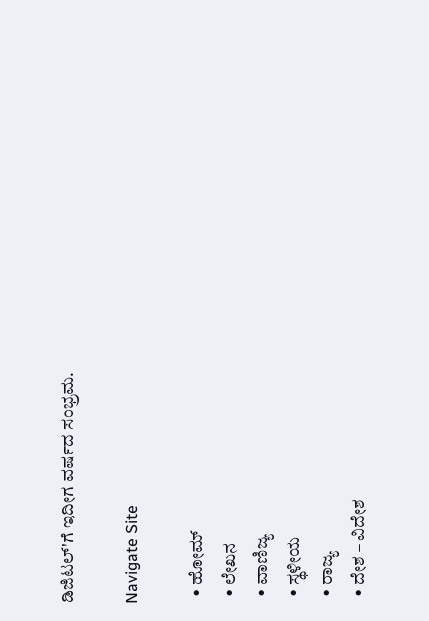ಡಿಜಿಟಲ್'ಗೆ ಇದೀಗ ವರ್ಷದ ಸಂಭ್ರಮ.

Navigate Site

  • ಹೋಮ್
  • ಲೇಖನ
  • ವಾಣಿಜ್ಯ
  • ಸ್ಥಳೀಯ
  • ರಾಜ್ಯ
  • ದೇಶ – ವಿದೇಶ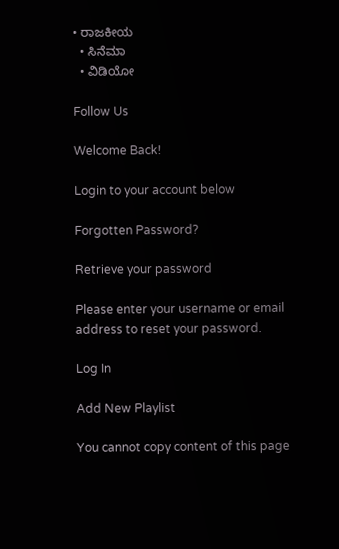• ರಾಜಕೀಯ
  • ಸಿನೆಮಾ
  • ವಿಡಿಯೋ

Follow Us

Welcome Back!

Login to your account below

Forgotten Password?

Retrieve your password

Please enter your username or email address to reset your password.

Log In

Add New Playlist

You cannot copy content of this page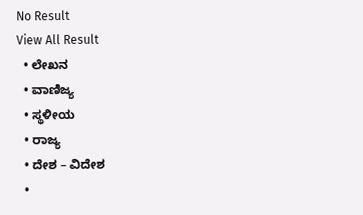No Result
View All Result
  • ಲೇಖನ
  • ವಾಣಿಜ್ಯ
  • ಸ್ಥಳೀಯ
  • ರಾಜ್ಯ
  • ದೇಶ – ವಿದೇಶ
  •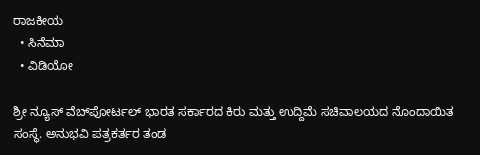ರಾಜಕೀಯ
  • ಸಿನೆಮಾ
  • ವಿಡಿಯೋ

ಶ್ರೀ ನ್ಯೂಸ್ ವೆಬ್‌ಪೋರ್ಟಲ್ ಭಾರತ ಸರ್ಕಾರದ ಕಿರು ಮತ್ತು ಉದ್ದಿಮೆ ಸಚಿವಾಲಯದ ನೊಂದಾಯಿತ ಸಂಸ್ಥೆ. ಅನುಭವಿ ಪತ್ರಕರ್ತರ ತಂಡ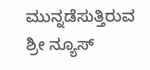ಮುನ್ನಡೆಸುತ್ತಿರುವ ಶ್ರೀ ನ್ಯೂಸ್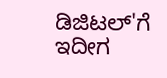ಡಿಜಿಟಲ್'ಗೆ ಇದೀಗ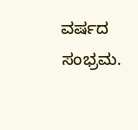ವರ್ಷದ ಸಂಭ್ರಮ.